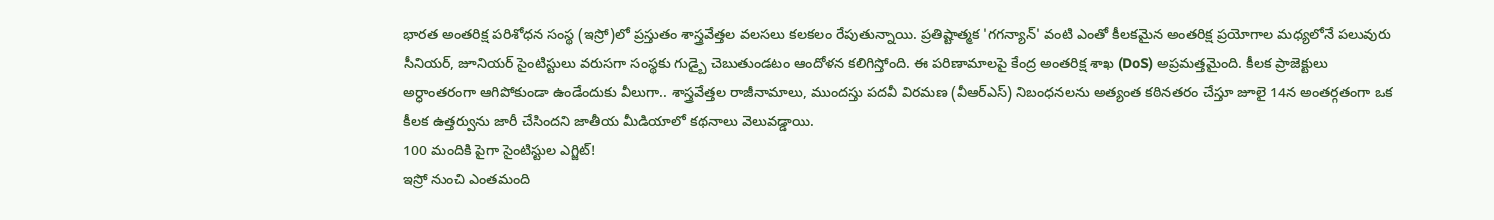భారత అంతరిక్ష పరిశోధన సంస్థ (ఇస్రో)లో ప్రస్తుతం శాస్త్రవేత్తల వలసలు కలకలం రేపుతున్నాయి. ప్రతిష్టాత్మక 'గగన్యాన్' వంటి ఎంతో కీలకమైన అంతరిక్ష ప్రయోగాల మధ్యలోనే పలువురు సీనియర్, జూనియర్ సైంటిస్టులు వరుసగా సంస్థకు గుడ్బై చెబుతుండటం ఆందోళన కలిగిస్తోంది. ఈ పరిణామాలపై కేంద్ర అంతరిక్ష శాఖ (DoS) అప్రమత్తమైంది. కీలక ప్రాజెక్టులు అర్ధాంతరంగా ఆగిపోకుండా ఉండేందుకు వీలుగా.. శాస్త్రవేత్తల రాజీనామాలు, ముందస్తు పదవీ విరమణ (వీఆర్ఎస్) నిబంధనలను అత్యంత కఠినతరం చేస్తూ జూలై 14న అంతర్గతంగా ఒక కీలక ఉత్తర్వును జారీ చేసిందని జాతీయ మీడియాలో కథనాలు వెలువడ్డాయి.
100 మందికి పైగా సైంటిస్టుల ఎగ్జిట్!
ఇస్రో నుంచి ఎంతమంది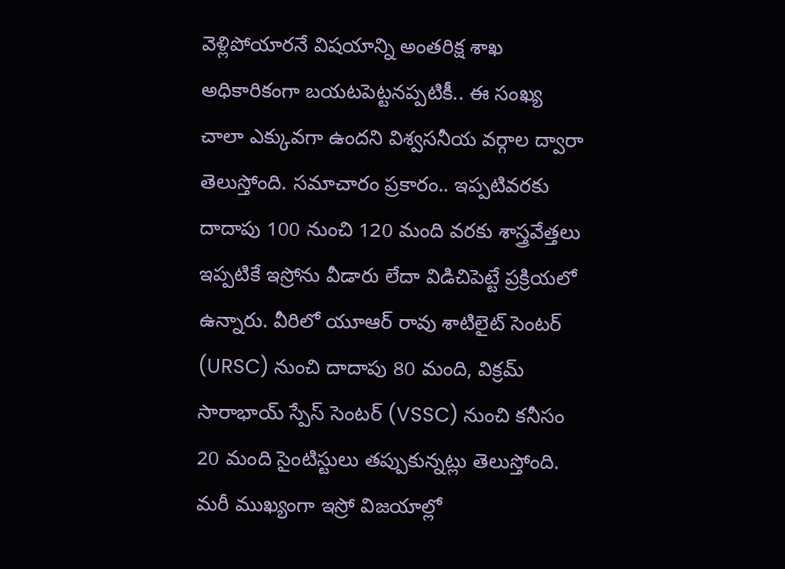వెళ్లిపోయారనే విషయాన్ని అంతరిక్ష శాఖ అధికారికంగా బయటపెట్టనప్పటికీ.. ఈ సంఖ్య చాలా ఎక్కువగా ఉందని విశ్వసనీయ వర్గాల ద్వారా తెలుస్తోంది. సమాచారం ప్రకారం.. ఇప్పటివరకు దాదాపు 100 నుంచి 120 మంది వరకు శాస్త్రవేత్తలు ఇప్పటికే ఇస్రోను వీడారు లేదా విడిచిపెట్టే ప్రక్రియలో ఉన్నారు. వీరిలో యూఆర్ రావు శాటిలైట్ సెంటర్ (URSC) నుంచి దాదాపు 80 మంది, విక్రమ్ సారాభాయ్ స్పేస్ సెంటర్ (VSSC) నుంచి కనీసం 20 మంది సైంటిస్టులు తప్పుకున్నట్లు తెలుస్తోంది.
మరీ ముఖ్యంగా ఇస్రో విజయాల్లో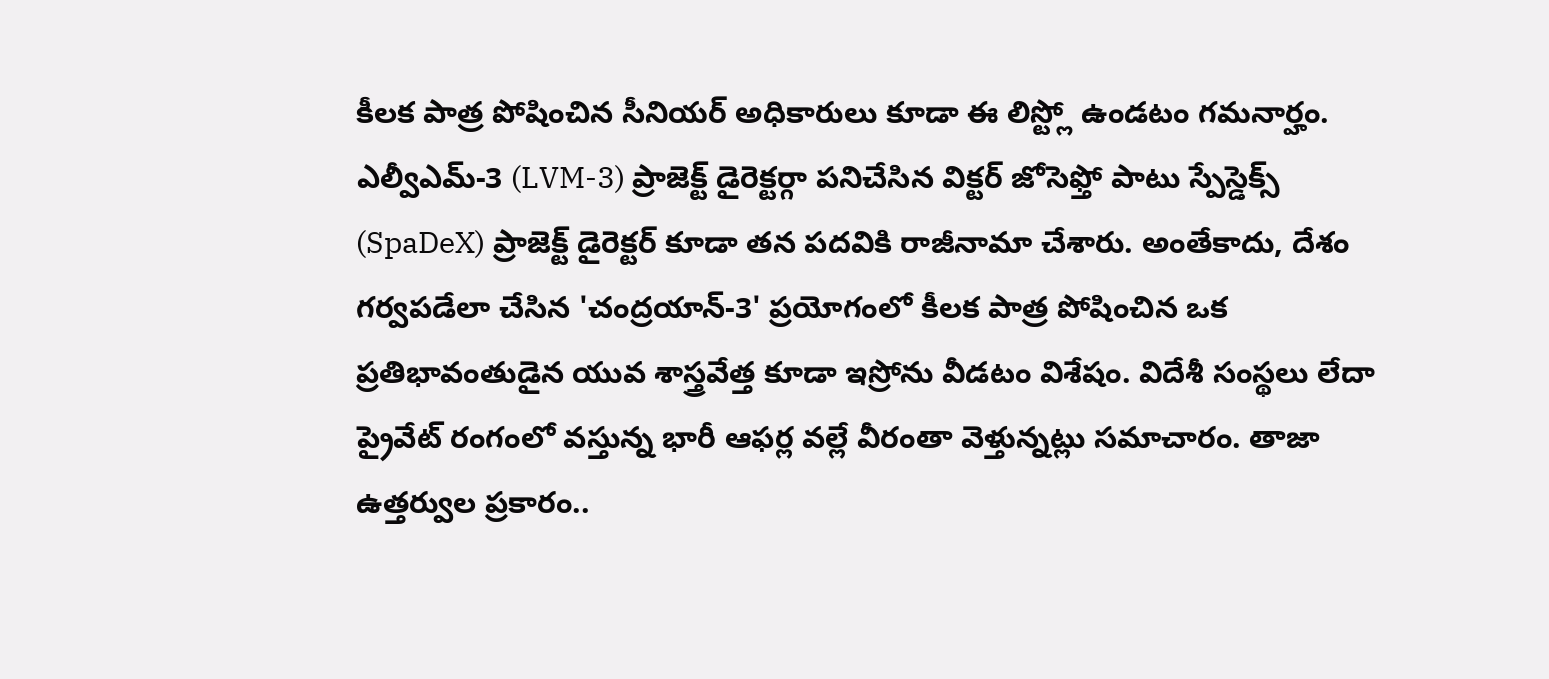కీలక పాత్ర పోషించిన సీనియర్ అధికారులు కూడా ఈ లిస్ట్లో ఉండటం గమనార్హం. ఎల్వీఎమ్-3 (LVM-3) ప్రాజెక్ట్ డైరెక్టర్గా పనిచేసిన విక్టర్ జోసెఫ్తో పాటు స్పేస్డెక్స్ (SpaDeX) ప్రాజెక్ట్ డైరెక్టర్ కూడా తన పదవికి రాజీనామా చేశారు. అంతేకాదు, దేశం గర్వపడేలా చేసిన 'చంద్రయాన్-3' ప్రయోగంలో కీలక పాత్ర పోషించిన ఒక ప్రతిభావంతుడైన యువ శాస్త్రవేత్త కూడా ఇస్రోను వీడటం విశేషం. విదేశీ సంస్థలు లేదా ప్రైవేట్ రంగంలో వస్తున్న భారీ ఆఫర్ల వల్లే వీరంతా వెళ్తున్నట్లు సమాచారం. తాజా ఉత్తర్వుల ప్రకారం..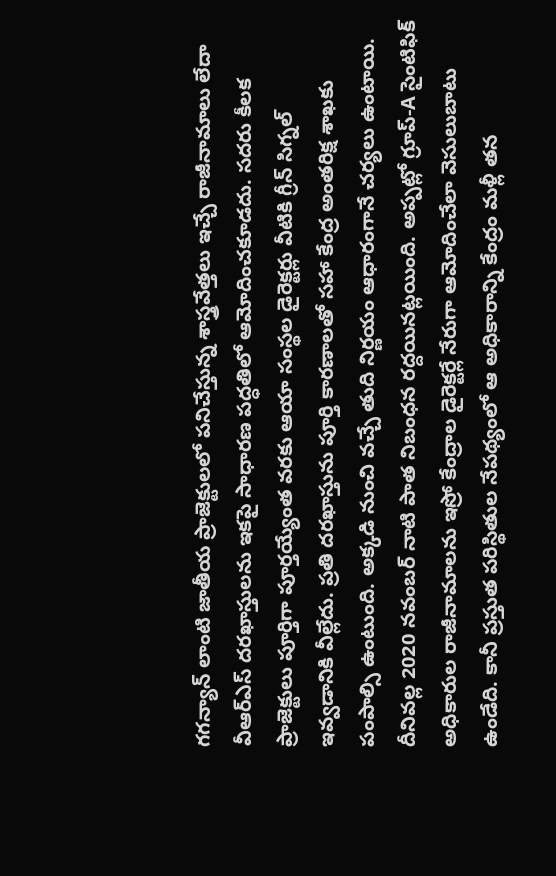గగన్యాన్ లాంటి జాతీయ ప్రాజెక్టులలో పనిచేస్తున్న శాస్త్రవేత్తలు ఇచ్చే రాజీనామాలు లేదా వీఆర్ఎస్ దరఖాస్తులను ఇకపై సాధారణ పద్ధతిలో ఆమోదించకూడదు. సదరు కీలక ప్రాజెక్టులు పూర్తిగా పూర్తయ్యేంత వరకు ఆయా సంస్థల డైరెక్టర్లు వీటికి గ్రీన్ సిగ్నల్ ఇవ్వడానికి వీల్లేదు. ప్రతి దరఖాస్తును పూర్తి కారణాలతో సహా కేంద్ర అంతరిక్ష శాఖకు పంపాల్సి ఉంటుంది. అక్కడి నుంచి వచ్చే తుది నిర్ణయం ఆధారంగానే చర్యలు ఉంటాయి. దీనివల్ల 2020 నవంబర్ నాటి పాత నిబంధన రద్దయినట్లయింది. అప్పట్లో గ్రూప్-A సైంటిఫిక్ అధికారుల రాజీనామాలను ఇస్రో కేంద్రాల డైరెక్టర్లే నేరుగా ఆమోదించేలా వెసులుబాటు ఉండేది. కానీ ప్రస్తుత పరిస్థితుల నేపథ్యంలో ఆ అధికారాన్ని కేంద్రం మళ్లీ తన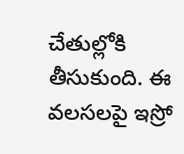చేతుల్లోకి తీసుకుంది. ఈ వలసలపై ఇస్రో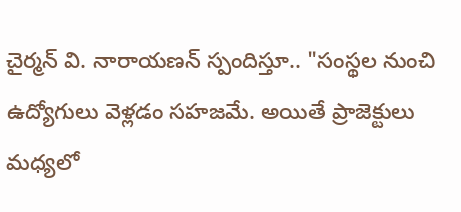చైర్మన్ వి. నారాయణన్ స్పందిస్తూ.. "సంస్థల నుంచి ఉద్యోగులు వెళ్లడం సహజమే. అయితే ప్రాజెక్టులు మధ్యలో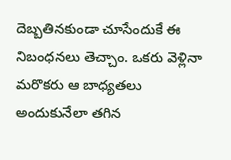దెబ్బతినకుండా చూసేందుకే ఈ నిబంధనలు తెచ్చాం. ఒకరు వెళ్లినా మరొకరు ఆ బాధ్యతలు అందుకునేలా తగిన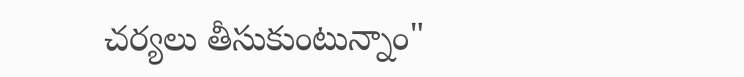చర్యలు తీసుకుంటున్నాం"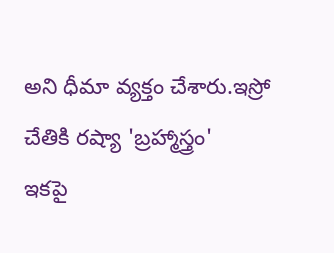అని ధీమా వ్యక్తం చేశారు.ఇస్రో చేతికి రష్యా 'బ్రహ్మాస్త్రం'
ఇకపై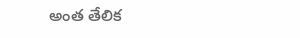అంత తేలిక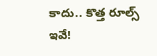కాదు.. కొత్త రూల్స్ ఇవే!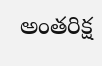అంతరిక్ష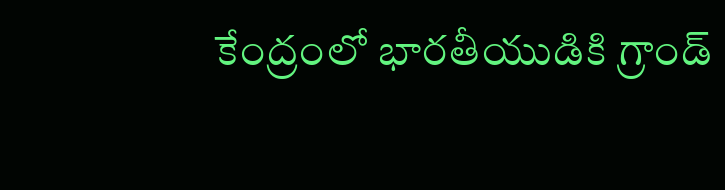కేంద్రంలో భారతీయుడికి గ్రాండ్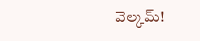వెల్కమ్!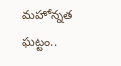మహోన్నత ఘట్టం..